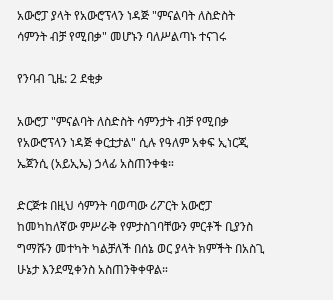አውሮፓ ያላት የአውሮፕላን ነዳጅ "ምናልባት ለስድስት ሳምንት ብቻ የሚበቃ" መሆኑን ባለሥልጣኑ ተናገሩ

የንባብ ጊዜ: 2 ደቂቃ

አውሮፓ "ምናልባት ለስድስት ሳምንታት ብቻ የሚበቃ የአውሮፕላን ነዳጅ ቀርቷታል" ሲሉ የዓለም አቀፍ ኢነርጂ ኤጀንሲ (አይኢኤ) ኃላፊ አስጠንቀቁ።

ድርጅቱ በዚህ ሳምንት ባወጣው ሪፖርት አውሮፓ ከመካከለኛው ምሥራቅ የምታስገባቸውን ምርቶች ቢያንስ ግማሹን መተካት ካልቻለች በሰኔ ወር ያላት ክምችት በአስጊ ሁኔታ እንደሚቀንስ አስጠንቅቀዋል።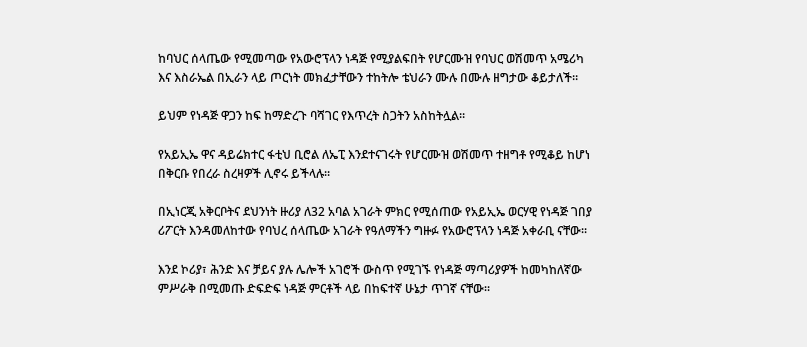ከባህር ሰላጤው የሚመጣው የአውሮፕላን ነዳጅ የሚያልፍበት የሆርሙዝ የባህር ወሽመጥ አሜሪካ እና እስራኤል በኢራን ላይ ጦርነት መክፈታቸውን ተከትሎ ቴህራን ሙሉ በሙሉ ዘግታው ቆይታለች።

ይህም የነዳጅ ዋጋን ከፍ ከማድረጉ ባሻገር የእጥረት ስጋትን አስከትሏል።

የአይኢኤ ዋና ዳይሬክተር ፋቲህ ቢሮል ለኤፒ እንደተናገሩት የሆርሙዝ ወሽመጥ ተዘግቶ የሚቆይ ከሆነ በቅርቡ የበረራ ስረዛዎች ሊኖሩ ይችላሉ።

በኢነርጂ አቅርቦትና ደህንነት ዙሪያ ለ32 አባል አገራት ምክር የሚሰጠው የአይኢኤ ወርሃዊ የነዳጅ ገበያ ሪፖርት እንዳመለከተው የባህረ ሰላጤው አገራት የዓለማችን ግዙፉ የአውሮፕላን ነዳጅ አቀራቢ ናቸው።

እንደ ኮሪያ፣ ሕንድ እና ቻይና ያሉ ሌሎች አገሮች ውስጥ የሚገኙ የነዳጅ ማጣሪያዎች ከመካከለኛው ምሥራቅ በሚመጡ ድፍድፍ ነዳጅ ምርቶች ላይ በከፍተኛ ሁኔታ ጥገኛ ናቸው።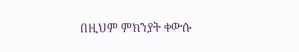በዚህም ምክንያት ቀውሱ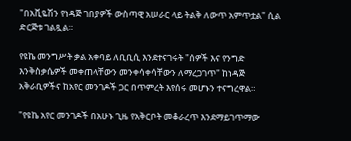"በአቪዬሽን የነዳጅ ገበያዎች ውስጣዊ አሠራር ላይ ትልቅ ለውጥ አምጥቷል" ሲል ድርጅቱ ገልጿል።

የዩኬ መንግሥት ቃል አቀባይ ለቢቢሲ እንደተናገሩት "ሰዎች እና የንግድ እንቅስቃሴዎች መቀጠላቸውን መንቀሳቀሳቸውን ለማረጋገጥ" ከነዳጅ አቅራቢዎችና ከአየር መንገዶች ጋር በጥምረት እየሰሩ መሆኑን ተናግረዋል።

"የዩኬ አየር መንገዶች በአሁኑ ጊዜ የአቅርቦት መቆራረጥ እንደማይገጥማው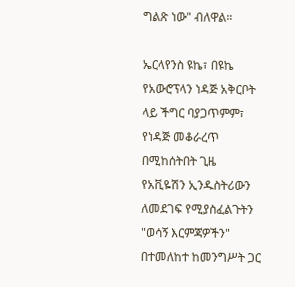ግልጽ ነው" ብለዋል።

ኤርላየንስ ዩኬ፣ በዩኬ የአውሮፕላን ነዳጅ አቅርቦት ላይ ችግር ባያጋጥምም፣ የነዳጅ መቆራረጥ በሚከሰትበት ጊዜ የአቪዬሽን ኢንዱስትሪውን ለመደገፍ የሚያስፈልጉትን "ወሳኝ እርምጃዎችን" በተመለከተ ከመንግሥት ጋር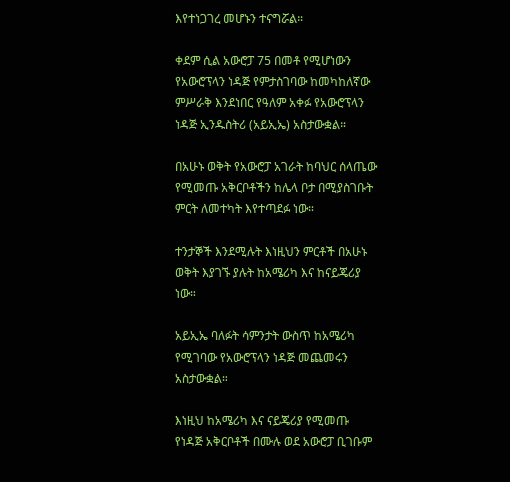እየተነጋገረ መሆኑን ተናግሯል።

ቀደም ሲል አውሮፓ 75 በመቶ የሚሆነውን የአውሮፕላን ነዳጅ የምታስገባው ከመካከለኛው ምሥራቅ እንደነበር የዓለም አቀፉ የአውሮፕላን ነዳጅ ኢንዱስትሪ (አይኢኤ) አስታውቋል።

በአሁኑ ወቅት የአውሮፓ አገራት ከባህር ሰላጤው የሚመጡ አቅርቦቶችን ከሌላ ቦታ በሚያስገቡት ምርት ለመተካት እየተጣደፉ ነው።

ተንታኞች እንደሚሉት እነዚህን ምርቶች በአሁኑ ወቅት እያገኙ ያሉት ከአሜሪካ እና ከናይጄሪያ ነው።

አይኢኤ ባለፉት ሳምንታት ውስጥ ከአሜሪካ የሚገባው የአውሮፕላን ነዳጅ መጨመሩን አስታውቋል።

እነዚህ ከአሜሪካ እና ናይጄሪያ የሚመጡ የነዳጅ አቅርቦቶች በሙሉ ወደ አውሮፓ ቢገቡም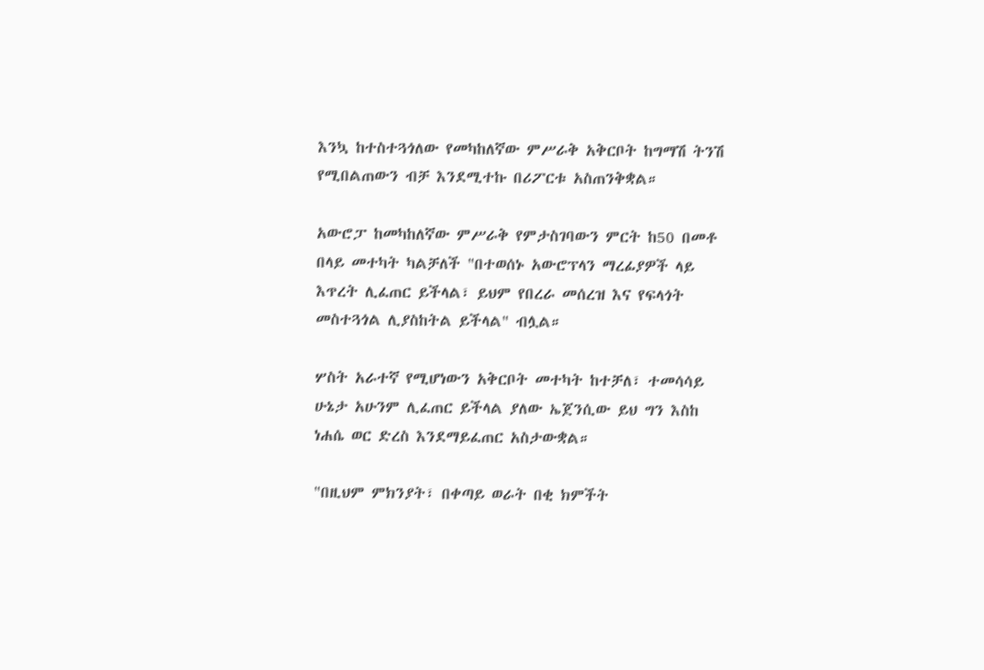እንኳ ከተስተጓጎለው የመካከለኛው ምሥራቅ አቅርቦት ከግማሽ ትንሽ የሚበልጠውን ብቻ እንደሚተኩ በሪፖርቱ አስጠንቅቋል።

አውሮፓ ከመካከለኛው ምሥራቅ የምታስገባውን ምርት ከ50 በመቶ በላይ መተካት ካልቻለች "በተወሰኑ አውሮፕላን ማረፊያዎች ላይ እጥረት ሊፈጠር ይችላል፣ ይህም የበረራ መሰረዝ እና የፍላጎት መስተጓጎል ሊያስከትል ይችላል" ብሏል።

ሦስት አራተኛ የሚሆነውን አቅርቦት መተካት ከተቻለ፣ ተመሳሳይ ሁኔታ አሁንም ሊፈጠር ይችላል ያለው ኤጀንሲው ይህ ግን እስከ ነሐሴ ወር ድረስ እንደማይፈጠር አስታውቋል።

"በዚህም ምክንያት፣ በቀጣይ ወራት በቂ ክምችት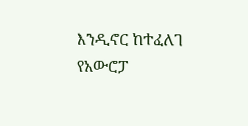እንዲኖር ከተፈለገ የአውሮፓ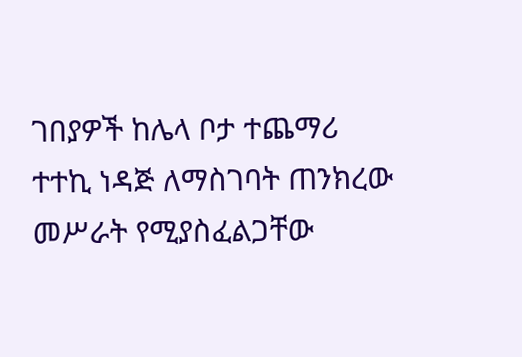ገበያዎች ከሌላ ቦታ ተጨማሪ ተተኪ ነዳጅ ለማስገባት ጠንክረው መሥራት የሚያስፈልጋቸው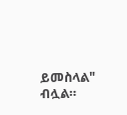ይመስላል" ብሏል።